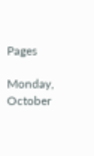Pages

Monday, October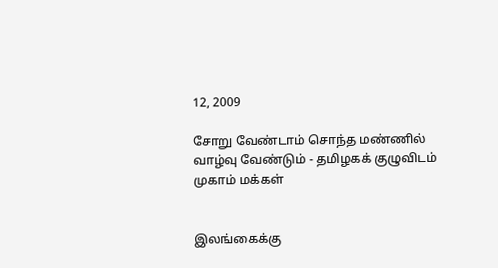12, 2009

சோறு வேண்டாம் சொந்த மண்ணில் வாழ்வு வேண்டும் - தமிழகக் குழுவிடம் முகாம் மக்கள்


இலங்கைக்கு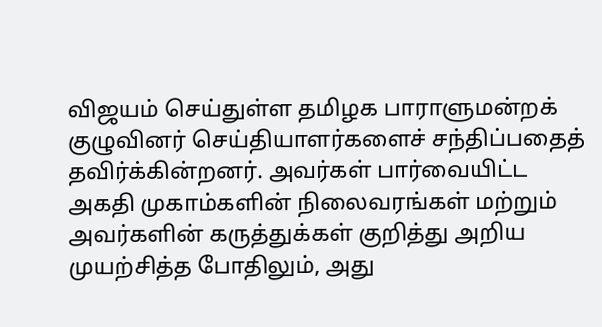விஜயம் செய்துள்ள தமிழக பாராளுமன்றக் குழுவினர் செய்தியாளர்களைச் சந்திப்பதைத் தவிர்க்கின்றனர். அவர்கள் பார்வையிட்ட அகதி முகாம்களின் நிலைவரங்கள் மற்றும் அவர்களின் கருத்துக்கள் குறித்து அறிய முயற்சித்த போதிலும், அது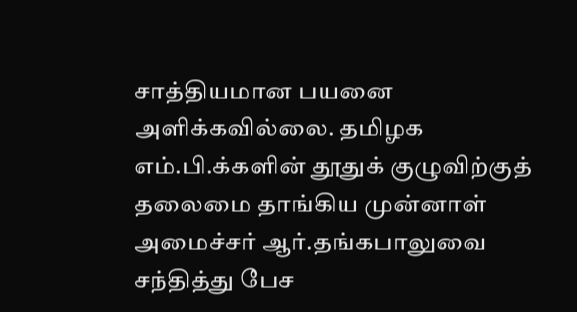சாத்தியமான பயனை அளிக்கவில்லை. தமிழக எம்.பி.க்களின் தூதுக் குழுவிற்குத் தலைமை தாங்கிய முன்னாள் அமைச்சர் ஆர்.தங்கபாலுவை சந்தித்து பேச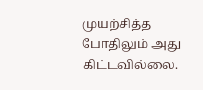முயற்சித்த போதிலும் அது கிட்டவில்லை.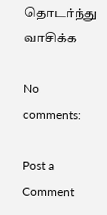தொடர்ந்து வாசிக்க

No comments:

Post a Comment